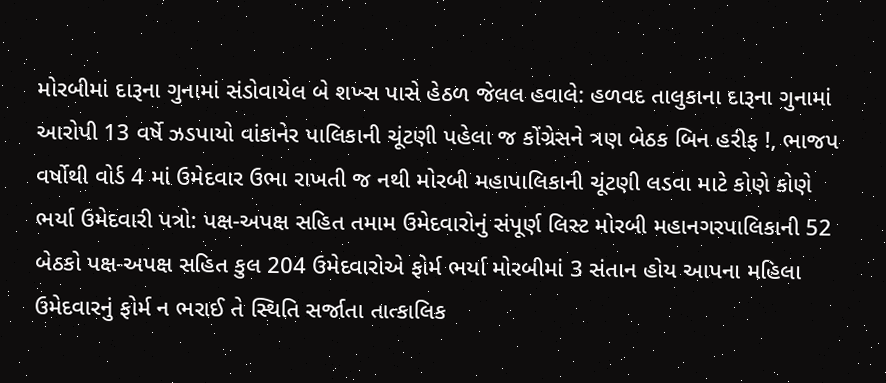મોરબીમાં દારૂના ગુનામાં સંડોવાયેલ બે શખ્સ પાસે હેઠળ જેલલ હવાલે: હળવદ તાલુકાના દારૂના ગુનામાં આરોપી 13 વર્ષે ઝડપાયો વાંકાનેર પાલિકાની ચૂંટણી પહેલા જ કોંગ્રેસને ત્રણ બેઠક બિન હરીફ !, ભાજપ વર્ષોથી વોર્ડ 4 માં ઉમેદવાર ઉભા રાખતી જ નથી મોરબી મહાપાલિકાની ચૂંટણી લડવા માટે કોણે કોણે ભર્યા ઉમેદવારી પત્રો: પક્ષ-અપક્ષ સહિત તમામ ઉમેદવારોનું સંપૂર્ણ લિસ્ટ મોરબી મહાનગરપાલિકાની 52 બેઠકો પક્ષ-અપક્ષ સહિત કુલ 204 ઉમેદવારોએ ફોર્મ ભર્યા મોરબીમાં 3 સંતાન હોય આપના મહિલા ઉમેદવારનું ફોર્મ ન ભરાઈ તે સ્થિતિ સર્જાતા તાત્કાલિક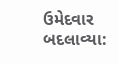ઉમેદવાર બદલાવ્યા: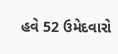હવે 52 ઉમેદવારો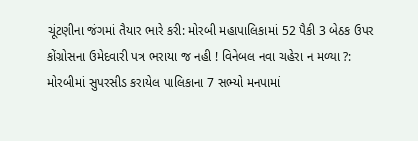ચૂંટણીના જંગમાં તૈયાર ભારે કરી: મોરબી મહાપાલિકામાં 52 પૈકી 3 બેઠક ઉપર કોંગ્રોસના ઉમેદવારી પત્ર ભરાયા જ નહી ! વિનેબલ નવા ચહેરા ન મળ્યા ?: મોરબીમાં સુપરસીડ કરાયેલ પાલિકાના 7 સભ્યો મનપામાં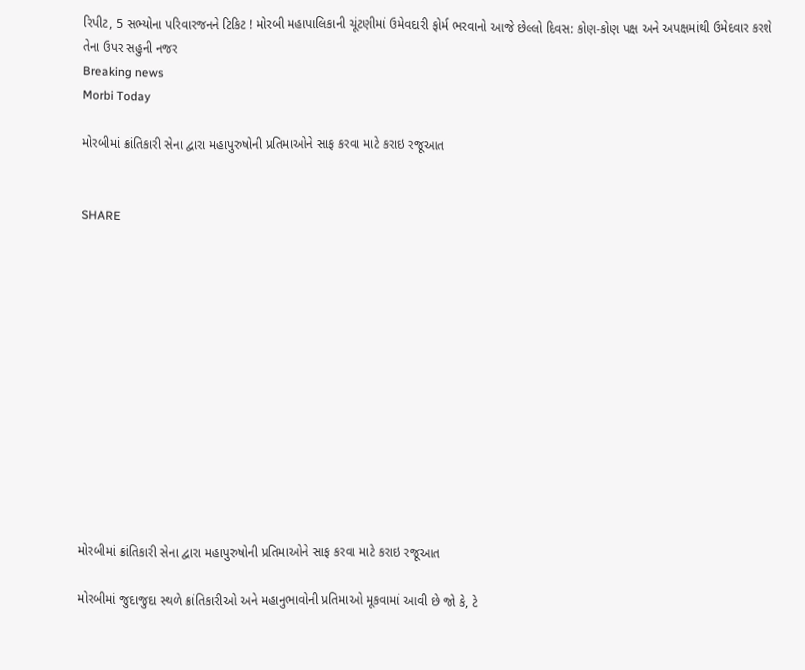રિપીટ, 5 સભ્યોના પરિવારજનને ટિકિટ ! મોરબી મહાપાલિકાની ચૂંટણીમાં ઉમેવદારી ફોર્મ ભરવાનો આજે છેલ્લો દિવસ: કોણ-કોણ પક્ષ અને અપક્ષમાંથી ઉમેદવાર કરશે તેના ઉપર સહુની નજર
Breaking news
Morbi Today

મોરબીમાં ક્રાંતિકારી સેના દ્વારા મહાપુરુષોની પ્રતિમાઓને સાફ કરવા માટે કરાઇ રજૂઆત


SHARE













મોરબીમાં ક્રાંતિકારી સેના દ્વારા મહાપુરુષોની પ્રતિમાઓને સાફ કરવા માટે કરાઇ રજૂઆત

મોરબીમાં જુદાજુદા સ્થળે ક્રાંતિકારીઓ અને મહાનુભાવોની પ્રતિમાઓ મૂકવામાં આવી છે જો કે, ટે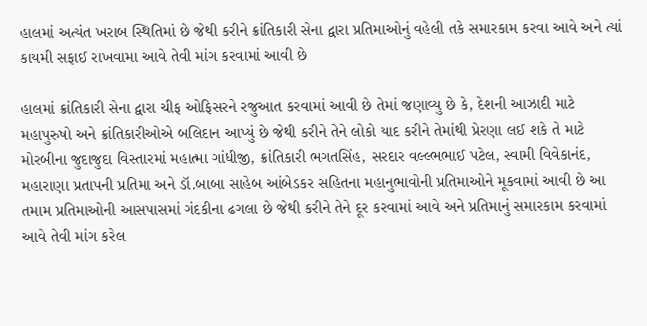હાલમાં અત્યંત ખરાબ સ્થિતિમાં છે જેથી કરીને ક્રાંતિકારી સેના દ્વારા પ્રતિમાઓનું વહેલી તકે સમારકામ કરવા આવે અને ત્યાં કાયમી સફાઈ રાખવામા આવે તેવી માંગ કરવામાં આવી છે

હાલમાં ક્રાંતિકારી સેના દ્વારા ચીફ ઓફિસરને રજુઆત કરવામાં આવી છે તેમાં જણાવ્યુ છે કે, દેશની આઝાદી માટે મહાપુરુષો અને ક્રાંતિકારીઓએ બલિદાન આપ્યું છે જેથી કરીને તેને લોકો યાદ કરીને તેમાંથી પ્રેરણા લઈ શકે તે માટે મોરબીના જુદાજુદા વિસ્તારમાં મહાત્મા ગાંધીજી, ક્રાંતિકારી ભગતસિંહ, સરદાર વલ્લ્ભભાઈ પટેલ, સ્વામી વિવેકાનંદ, મહારાણા પ્રતાપની પ્રતિમા અને ડૉ.બાબા સાહેબ આંબેડકર સહિતના મહાનુભાવોની પ્રતિમાઓને મૂકવામાં આવી છે આ તમામ પ્રતિમાઓની આસપાસમાં ગંદકીના ઢગલા છે જેથી કરીને તેને દૂર કરવામાં આવે અને પ્રતિમાનું સમારકામ કરવામાં આવે તેવી માંગ કરેલ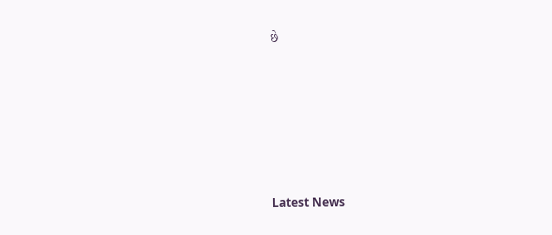છે






Latest News